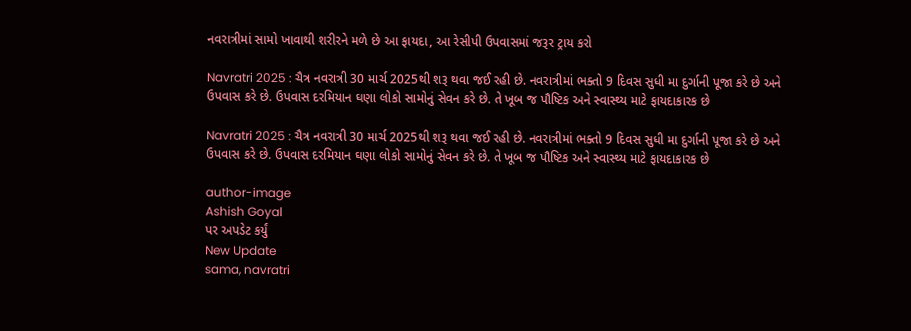નવરાત્રીમાં સામો ખાવાથી શરીરને મળે છે આ ફાયદા, આ રેસીપી ઉપવાસમાં જરૂર ટ્રાય કરો

Navratri 2025 : ચૈત્ર નવરાત્રી 30 માર્ચ 2025થી શરૂ થવા જઈ રહી છે. નવરાત્રીમાં ભક્તો 9 દિવસ સુધી મા દુર્ગાની પૂજા કરે છે અને ઉપવાસ કરે છે. ઉપવાસ દરમિયાન ઘણા લોકો સામોનું સેવન કરે છે. તે ખૂબ જ પૌષ્ટિક અને સ્વાસ્થ્ય માટે ફાયદાકારક છે

Navratri 2025 : ચૈત્ર નવરાત્રી 30 માર્ચ 2025થી શરૂ થવા જઈ રહી છે. નવરાત્રીમાં ભક્તો 9 દિવસ સુધી મા દુર્ગાની પૂજા કરે છે અને ઉપવાસ કરે છે. ઉપવાસ દરમિયાન ઘણા લોકો સામોનું સેવન કરે છે. તે ખૂબ જ પૌષ્ટિક અને સ્વાસ્થ્ય માટે ફાયદાકારક છે

author-image
Ashish Goyal
પર અપડેટ કર્યું
New Update
sama, navratri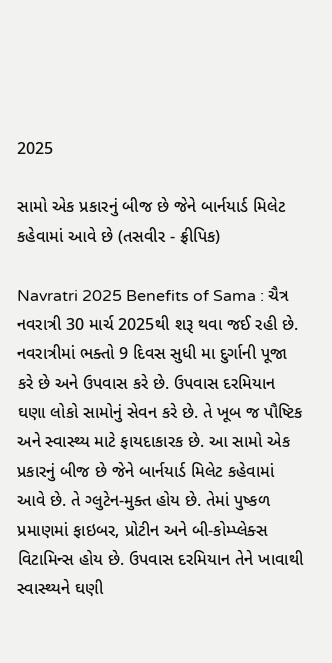2025

સામો એક પ્રકારનું બીજ છે જેને બાર્નયાર્ડ મિલેટ કહેવામાં આવે છે (તસવીર - ફ્રીપિક)

Navratri 2025 Benefits of Sama : ચૈત્ર નવરાત્રી 30 માર્ચ 2025થી શરૂ થવા જઈ રહી છે. નવરાત્રીમાં ભક્તો 9 દિવસ સુધી મા દુર્ગાની પૂજા કરે છે અને ઉપવાસ કરે છે. ઉપવાસ દરમિયાન ઘણા લોકો સામોનું સેવન કરે છે. તે ખૂબ જ પૌષ્ટિક અને સ્વાસ્થ્ય માટે ફાયદાકારક છે. આ સામો એક પ્રકારનું બીજ છે જેને બાર્નયાર્ડ મિલેટ કહેવામાં આવે છે. તે ગ્લુટેન-મુક્ત હોય છે. તેમાં પુષ્કળ પ્રમાણમાં ફાઇબર, પ્રોટીન અને બી-કોમ્પ્લેક્સ વિટામિન્સ હોય છે. ઉપવાસ દરમિયાન તેને ખાવાથી સ્વાસ્થ્યને ઘણી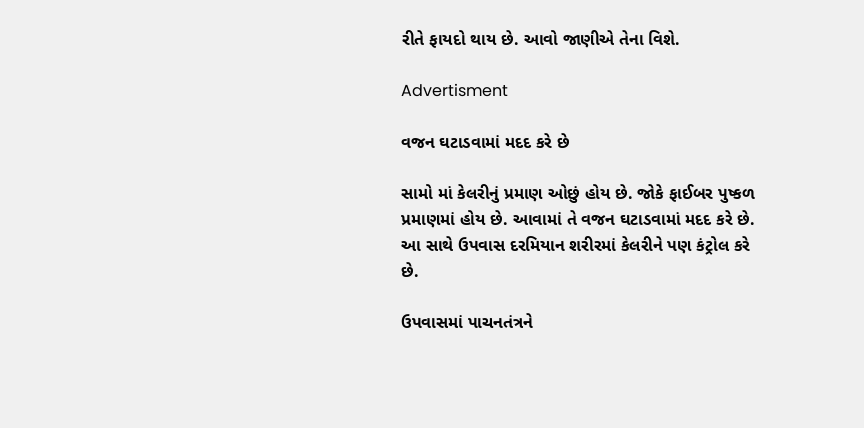રીતે ફાયદો થાય છે. આવો જાણીએ તેના વિશે.

Advertisment

વજન ઘટાડવામાં મદદ કરે છે

સામો માં કેલરીનું પ્રમાણ ઓછું હોય છે. જોકે ફાઈબર પુષ્કળ પ્રમાણમાં હોય છે. આવામાં તે વજન ઘટાડવામાં મદદ કરે છે. આ સાથે ઉપવાસ દરમિયાન શરીરમાં કેલરીને પણ કંટ્રોલ કરે છે.

ઉપવાસમાં પાચનતંત્રને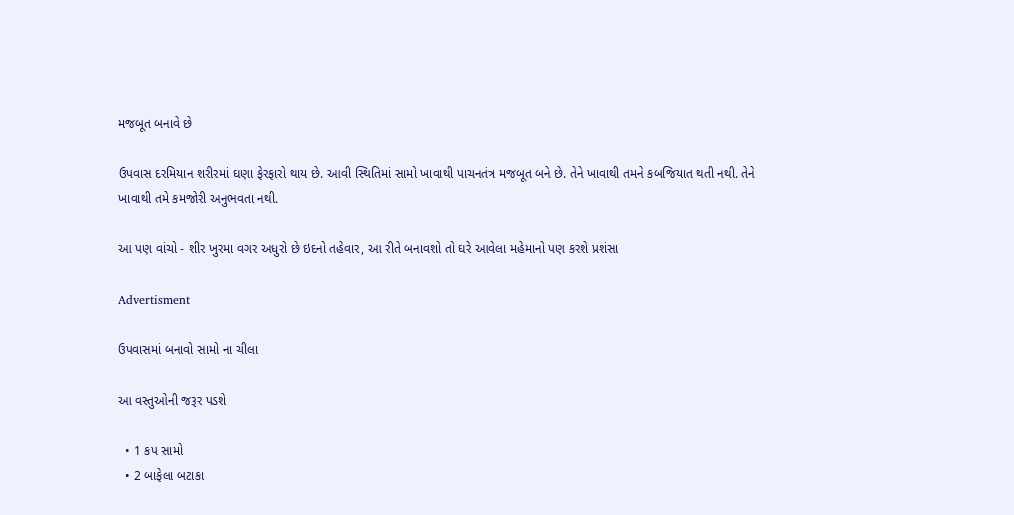મજબૂત બનાવે છે

ઉપવાસ દરમિયાન શરીરમાં ઘણા ફેરફારો થાય છે. આવી સ્થિતિમાં સામો ખાવાથી પાચનતંત્ર મજબૂત બને છે. તેને ખાવાથી તમને કબજિયાત થતી નથી. તેને ખાવાથી તમે કમજોરી અનુભવતા નથી.

આ પણ વાંચો - શીર ખુરમા વગર અધુરો છે ઇદનો તહેવાર, આ રીતે બનાવશો તો ઘરે આવેલા મહેમાનો પણ કરશે પ્રશંસા

Advertisment

ઉપવાસમાં બનાવો સામો ના ચીલા

આ વસ્તુઓની જરૂર પડશે

  • 1 કપ સામો
  • 2 બાફેલા બટાકા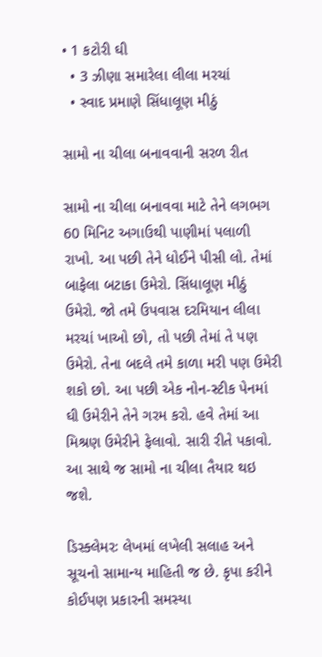• 1 કટોરી ઘી
  • 3 ઝીણા સમારેલા લીલા મરચાં
  • સ્વાદ પ્રમાણે સિંધાલૂણ મીઠું

સામો ના ચીલા બનાવવાની સરળ રીત

સામો ના ચીલા બનાવવા માટે તેને લગભગ 60 મિનિટ અગાઉથી પાણીમાં પલાળી રાખો. આ પછી તેને ધોઈને પીસી લો. તેમાં બાફેલા બટાકા ઉમેરો. સિંધાલૂણ મીઠું ઉમેરો. જો તમે ઉપવાસ દરમિયાન લીલા મરચાં ખાઓ છો, તો પછી તેમાં તે પણ ઉમેરો. તેના બદલે તમે કાળા મરી પણ ઉમેરી શકો છો. આ પછી એક નોન-સ્ટીક પેનમાં ઘી ઉમેરીને તેને ગરમ કરો. હવે તેમાં આ મિશ્રણ ઉમેરીને ફેલાવો. સારી રીતે પકાવો. આ સાથે જ સામો ના ચીલા તૈયાર થઇ જશે.

ડિસ્ક્લેમરઃ લેખમાં લખેલી સલાહ અને સૂચનો સામાન્ય માહિતી જ છે. કૃપા કરીને કોઈપણ પ્રકારની સમસ્યા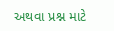અથવા પ્રશ્ન માટે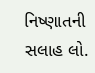નિષ્ણાતની સલાહ લો.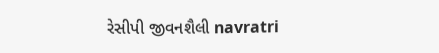રેસીપી જીવનશૈલી navratri